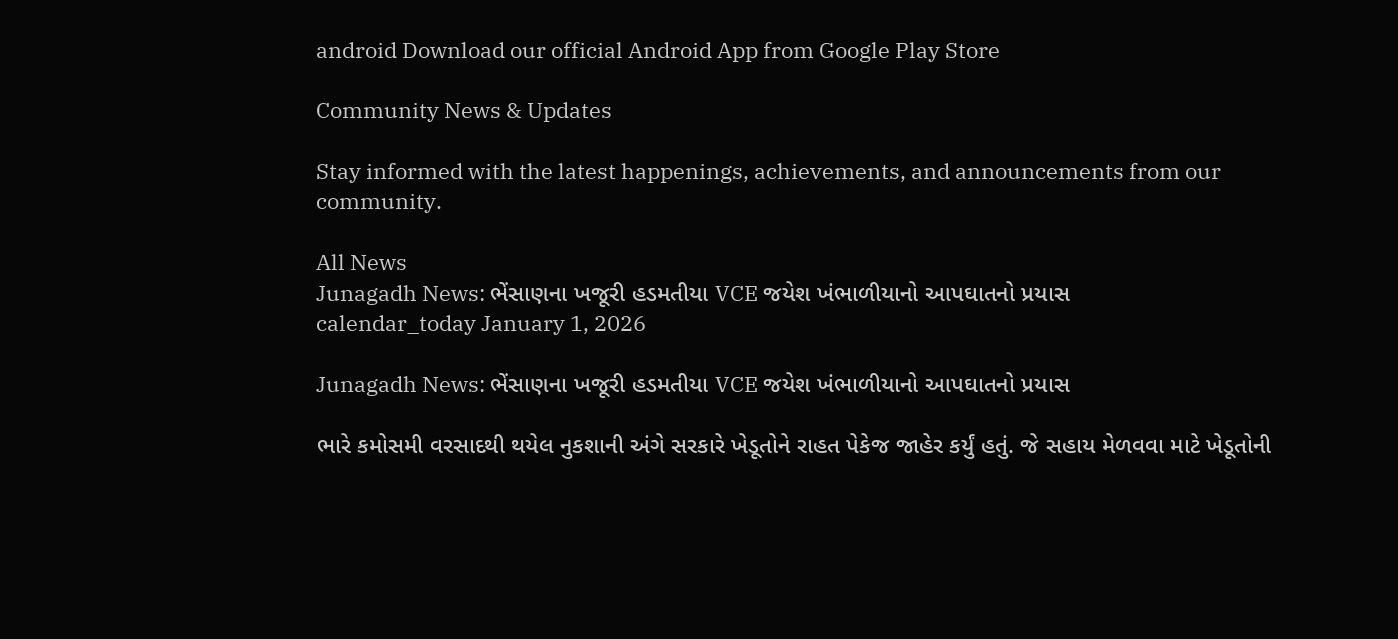android Download our official Android App from Google Play Store

Community News & Updates

Stay informed with the latest happenings, achievements, and announcements from our community.

All News
Junagadh News: ભેંસાણના ખજૂરી હડમતીયા VCE જયેશ ખંભાળીયાનો આપઘાતનો પ્રયાસ
calendar_today January 1, 2026

Junagadh News: ભેંસાણના ખજૂરી હડમતીયા VCE જયેશ ખંભાળીયાનો આપઘાતનો પ્રયાસ

ભારે કમોસમી વરસાદથી થયેલ નુકશાની અંગે સરકારે ખેડૂતોને રાહત પેકેજ જાહેર કર્યું હતું. જે સહાય મેળવવા માટે ખેડૂતોની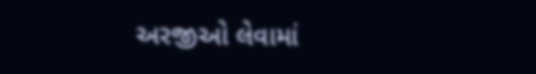અરજીઓ લેવામાં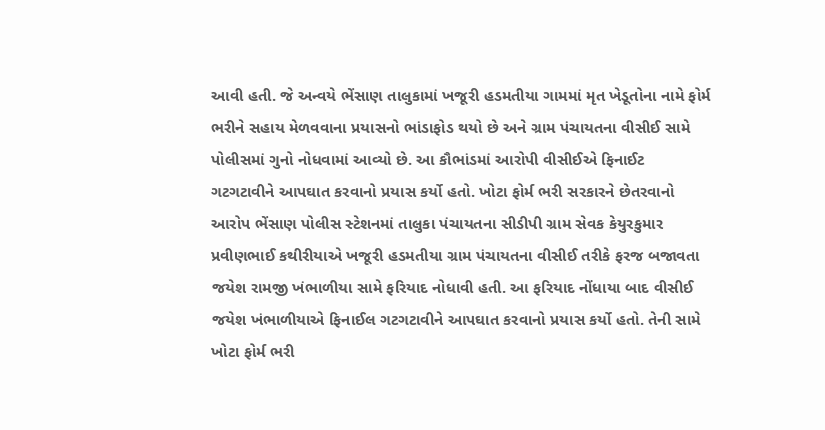આવી હતી. જે અન્વયે ભેંસાણ તાલુકામાં ખજૂરી હડમતીયા ગામમાં મૃત ખેડૂતોના નામે ફોર્મ ભરીને સહાય મેળવવાના પ્રયાસનો ભાંડાફોડ થયો છે અને ગ્રામ પંચાયતના વીસીઈ સામે પોલીસમાં ગુનો નોધવામાં આવ્યો છે. આ કૌભાંડમાં આરોપી વીસીઈએ ફિનાઈટ ગટગટાવીને આપઘાત કરવાનો પ્રયાસ કર્યો હતો. ખોટા ફોર્મ ભરી સરકારને છેતરવાનો આરોપ ભેંસાણ પોલીસ સ્ટેશનમાં તાલુકા પંચાયતના સીડીપી ગ્રામ સેવક કેયુરકુમાર પ્રવીણભાઈ કથીરીયાએ ખજૂરી હડમતીયા ગ્રામ પંચાયતના વીસીઈ તરીકે ફરજ બજાવતા જયેશ રામજી ખંભાળીયા સામે ફરિયાદ નોધાવી હતી. આ ફરિયાદ નોંધાયા બાદ વીસીઈ જયેશ ખંભાળીયાએ ફિનાઈલ ગટગટાવીને આપઘાત કરવાનો પ્રયાસ કર્યો હતો. તેની સામે ખોટા ફોર્મ ભરી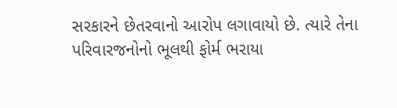સરકારને છેતરવાનો આરોપ લગાવાયો છે. ત્યારે તેના પરિવારજનોનો ભૂલથી ફોર્મ ભરાયા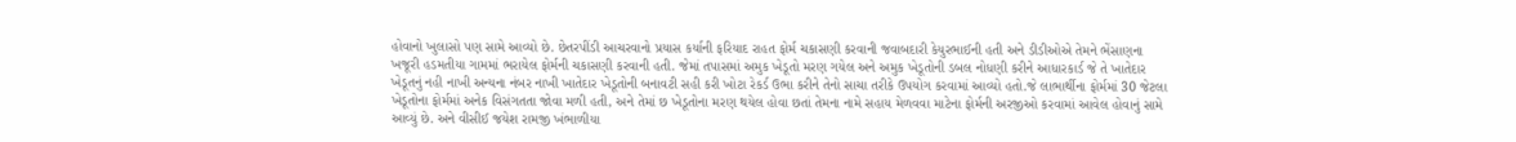હોવાનો ખુલાસો પણ સામે આવ્યો છે. છેતરપીંડી આચરવાનો પ્રયાસ કર્યાની ફરિયાદ રાહત ફોર્મ ચકાસણી કરવાની જવાબદારી કેયુરભાઈની હતી અને ડીડીઓએ તેમને ભેંસાણના ખજૂરી હડમતીયા ગામમાં ભરાયેલ ફોર્મની ચકાસણી કરવાની હતી. જેમાં તપાસમાં અમુક ખેડૂતો મરણ ગયેલ અને અમુક ખેડૂતોની ડબલ નોધણી કરીને આધારકાર્ડ જે તે ખાતેદાર ખેડૂતનું નહી નાખી અન્યના નંબર નાખી ખાતેદાર ખેડૂતોની બનાવટી સહી કરી ખોટા રેકર્ડ ઉભા કરીને તેનો સાચા તરીકે ઉપયોગ કરવામાં આવ્યો હતો.જે લાભાર્થીના ફોર્મમાં 30 જેટલા ખેડૂતોના ફોર્મમાં અનેક વિસંગતતા જોવા મળી હતી, અને તેમાં છ ખેડૂતોના મરણ થયેલ હોવા છતાં તેમના નામે સહાય મેળવવા માટેના ફોર્મની અરજીઓ કરવામાં આવેલ હોવાનું સામે આવ્યું છે. અને વીસીઈ જયેશ રામજી ખંભાળીયા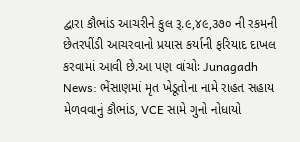દ્વારા કૌભાંડ આચરીને કુલ રૂ.૯,૪૯,૩૭૦ ની રકમની છેતરપીંડી આચરવાનો પ્રયાસ કર્યાની ફરિયાદ દાખલ કરવામાં આવી છે.આ પણ વાંચોઃ Junagadh News: ભેંસાણમાં મૃત ખેડૂતોના નામે રાહત સહાય મેળવવાનું કૌભાંડ, VCE સામે ગુનો નોધાયો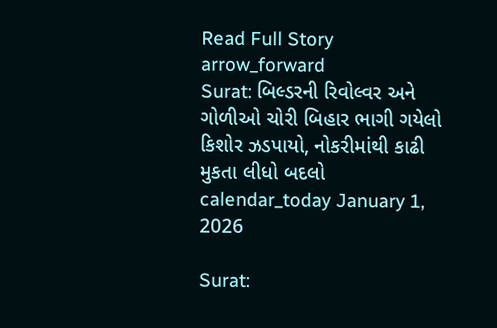Read Full Story arrow_forward
Surat: બિલ્ડરની રિવોલ્વર અને ગોળીઓ ચોરી બિહાર ભાગી ગયેલો કિશોર ઝડપાયો, નોકરીમાંથી કાઢી મુકતા લીધો બદલો
calendar_today January 1, 2026

Surat: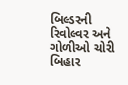બિલ્ડરની રિવોલ્વર અને ગોળીઓ ચોરી બિહાર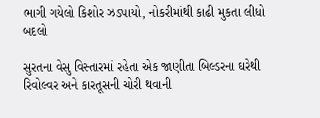ભાગી ગયેલો કિશોર ઝડપાયો, નોકરીમાંથી કાઢી મુકતા લીધો બદલો

સુરતના વેસુ વિસ્તારમાં રહેતા એક જાણીતા બિલ્ડરના ઘરેથી રિવોલ્વર અને કારતૂસની ચોરી થવાની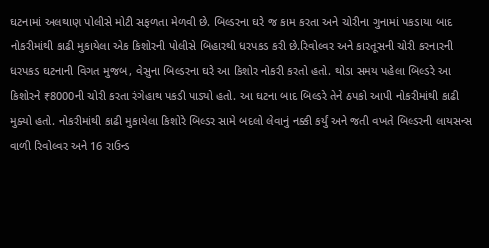ઘટનામાં અલથાણ પોલીસે મોટી સફળતા મેળવી છે. બિલ્ડરના ઘરે જ કામ કરતા અને ચોરીના ગુનામાં પકડાયા બાદ નોકરીમાંથી કાઢી મુકાયેલા એક કિશોરની પોલીસે બિહારથી ધરપકડ કરી છે.રિવોલ્વર અને કારતૂસની ચોરી કરનારની ધરપકડ ઘટનાની વિગત મુજબ, વેસુના બિલ્ડરના ઘરે આ કિશોર નોકરી કરતો હતો. થોડા સમય પહેલા બિલ્ડરે આ કિશોરને ₹8000ની ચોરી કરતા રંગેહાથ પકડી પાડ્યો હતો. આ ઘટના બાદ બિલ્ડરે તેને ઠપકો આપી નોકરીમાંથી કાઢી મુક્યો હતો. નોકરીમાંથી કાઢી મુકાયેલા કિશોરે બિલ્ડર સામે બદલો લેવાનું નક્કી કર્યું અને જતી વખતે બિલ્ડરની લાયસન્સ વાળી રિવોલ્વર અને 16 રાઉન્ડ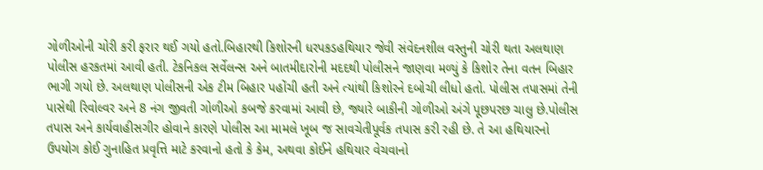ગોળીઓની ચોરી કરી ફરાર થઈ ગયો હતો.બિહારથી કિશોરની ધરપકડહથિયાર જેવી સંવેદનશીલ વસ્તુની ચોરી થતા અલથાણ પોલીસ હરકતમાં આવી હતી. ટેકનિકલ સર્વેલન્સ અને બાતમીદારોની મદદથી પોલીસને જાણવા મળ્યું કે કિશોર તેના વતન બિહાર ભાગી ગયો છે. અલથાણ પોલીસની એક ટીમ બિહાર પહોંચી હતી અને ત્યાંથી કિશોરને દબોચી લીધો હતો. પોલીસ તપાસમાં તેની પાસેથી રિવોલ્વર અને 8 નંગ જીવતી ગોળીઓ કબજે કરવામાં આવી છે, જ્યારે બાકીની ગોળીઓ અંગે પૂછપરછ ચાલુ છે.પોલીસ તપાસ અને કાર્યવાહીસગીર હોવાને કારણે પોલીસ આ મામલે ખૂબ જ સાવચેતીપૂર્વક તપાસ કરી રહી છે. તે આ હથિયારનો ઉપયોગ કોઈ ગુનાહિત પ્રવૃત્તિ માટે કરવાનો હતો કે કેમ, અથવા કોઈને હથિયાર વેચવાનો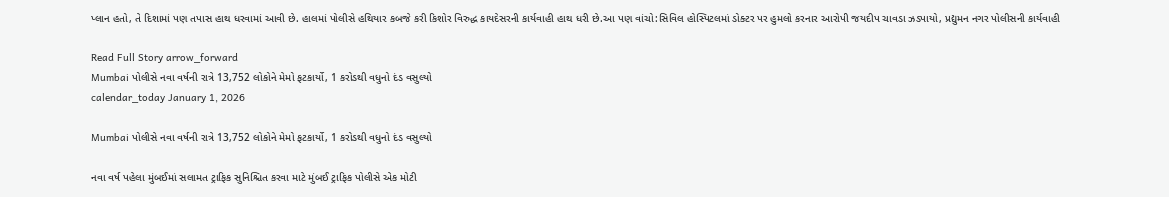પ્લાન હતો, તે દિશામાં પણ તપાસ હાથ ધરવામાં આવી છે. હાલમાં પોલીસે હથિયાર કબજે કરી કિશોર વિરુદ્ધ કાયદેસરની કાર્યવાહી હાથ ધરી છે.આ પણ વાંચો:સિવિલ હોસ્પિટલમાં ડોક્ટર પર હુમલો કરનાર આરોપી જયદીપ ચાવડા ઝડપાયો, પ્રદ્યુમન નગર પોલીસની કાર્યવાહી

Read Full Story arrow_forward
Mumbai પોલીસે નવા વર્ષની રાત્રે 13,752 લોકોને મેમો ફટકાર્યો, 1 કરોડથી વધુનો દંડ વસુલ્યો
calendar_today January 1, 2026

Mumbai પોલીસે નવા વર્ષની રાત્રે 13,752 લોકોને મેમો ફટકાર્યો, 1 કરોડથી વધુનો દંડ વસુલ્યો

નવા વર્ષ પહેલા મુંબઈમાં સલામત ટ્રાફિક સુનિશ્ચિત કરવા માટે મુંબઈ ટ્રાફિક પોલીસે એક મોટી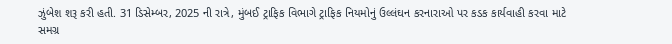ઝુંબેશ શરૂ કરી હતી. 31 ડિસેમ્બર, 2025 ની રાત્રે, મુંબઈ ટ્રાફિક વિભાગે ટ્રાફિક નિયમોનું ઉલ્લંઘન કરનારાઓ પર કડક કાર્યવાહી કરવા માટે સમગ્ર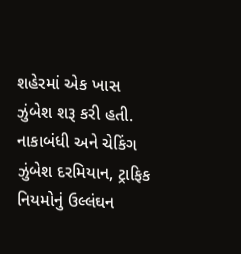શહેરમાં એક ખાસ ઝુંબેશ શરૂ કરી હતી. નાકાબંધી અને ચેકિંગ ઝુંબેશ દરમિયાન, ટ્રાફિક નિયમોનું ઉલ્લંઘન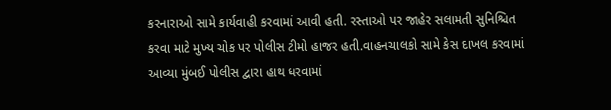કરનારાઓ સામે કાર્યવાહી કરવામાં આવી હતી. રસ્તાઓ પર જાહેર સલામતી સુનિશ્ચિત કરવા માટે મુખ્ય ચોક પર પોલીસ ટીમો હાજર હતી.વાહનચાલકો સામે કેસ દાખલ કરવામાં આવ્યા મુંબઈ પોલીસ દ્વારા હાથ ધરવામાં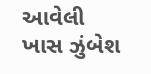આવેલી ખાસ ઝુંબેશ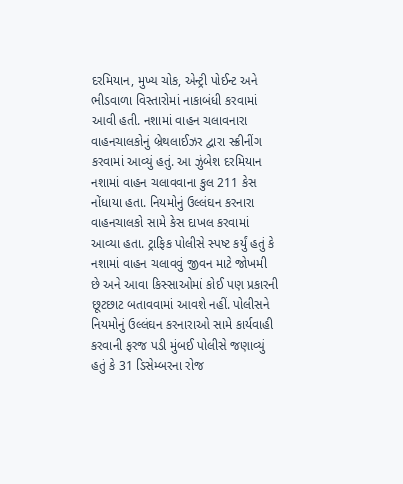દરમિયાન, મુખ્ય ચોક, એન્ટ્રી પોઈન્ટ અને ભીડવાળા વિસ્તારોમાં નાકાબંધી કરવામાં આવી હતી. નશામાં વાહન ચલાવનારા વાહનચાલકોનું બ્રેથલાઈઝર દ્વારા સ્ક્રીનીંગ કરવામાં આવ્યું હતું. આ ઝુંબેશ દરમિયાન નશામાં વાહન ચલાવવાના કુલ 211 કેસ નોંધાયા હતા. નિયમોનું ઉલ્લંઘન કરનારા વાહનચાલકો સામે કેસ દાખલ કરવામાં આવ્યા હતા. ટ્રાફિક પોલીસે સ્પષ્ટ કર્યું હતું કે નશામાં વાહન ચલાવવું જીવન માટે જોખમી છે અને આવા કિસ્સાઓમાં કોઈ પણ પ્રકારની છૂટછાટ બતાવવામાં આવશે નહીં. પોલીસને નિયમોનું ઉલ્લંઘન કરનારાઓ સામે કાર્યવાહી કરવાની ફરજ પડી મુંબઈ પોલીસે જણાવ્યું હતું કે 31 ડિસેમ્બરના રોજ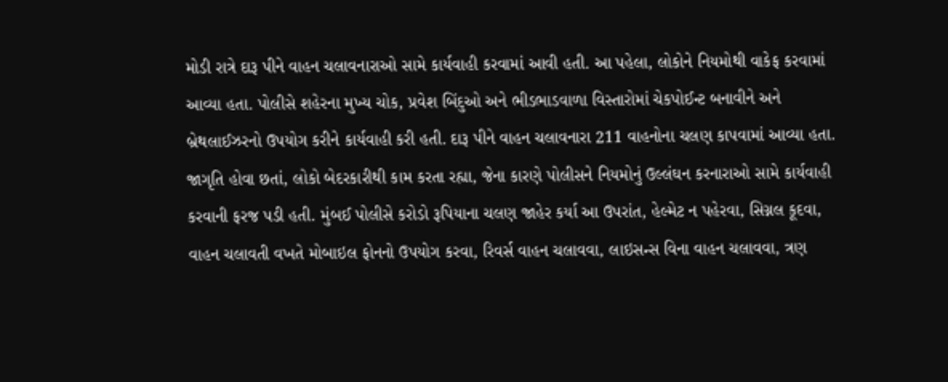મોડી રાત્રે દારૂ પીને વાહન ચલાવનારાઓ સામે કાર્યવાહી કરવામાં આવી હતી. આ પહેલા, લોકોને નિયમોથી વાકેફ કરવામાં આવ્યા હતા. પોલીસે શહેરના મુખ્ય ચોક, પ્રવેશ બિંદુઓ અને ભીડભાડવાળા વિસ્તારોમાં ચેકપોઈન્ટ બનાવીને અને બ્રેથલાઈઝરનો ઉપયોગ કરીને કાર્યવાહી કરી હતી. દારૂ પીને વાહન ચલાવનારા 211 વાહનોના ચલણ કાપવામાં આવ્યા હતા. જાગૃતિ હોવા છતાં, લોકો બેદરકારીથી કામ કરતા રહ્યા, જેના કારણે પોલીસને નિયમોનું ઉલ્લંઘન કરનારાઓ સામે કાર્યવાહી કરવાની ફરજ પડી હતી. મુંબઈ પોલીસે કરોડો રૂપિયાના ચલણ જાહેર કર્યા આ ઉપરાંત, હેલ્મેટ ન પહેરવા, સિગ્નલ કૂદવા, વાહન ચલાવતી વખતે મોબાઇલ ફોનનો ઉપયોગ કરવા, રિવર્સ વાહન ચલાવવા, લાઇસન્સ વિના વાહન ચલાવવા, ત્રણ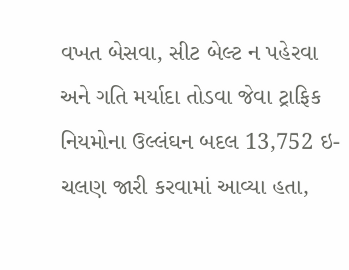વખત બેસવા, સીટ બેલ્ટ ન પહેરવા અને ગતિ મર્યાદા તોડવા જેવા ટ્રાફિક નિયમોના ઉલ્લંઘન બદલ 13,752 ઇ-ચલણ જારી કરવામાં આવ્યા હતા,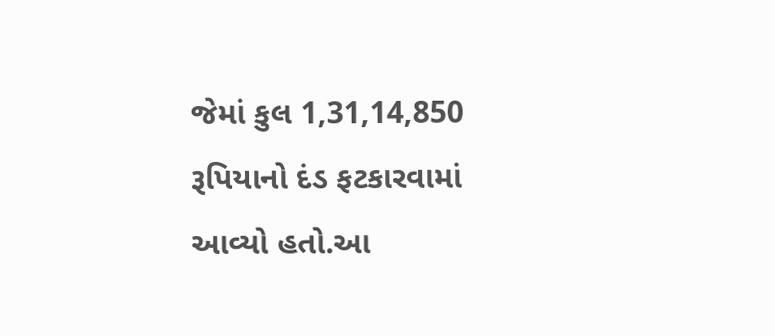જેમાં કુલ 1,31,14,850 રૂપિયાનો દંડ ફટકારવામાં આવ્યો હતો.આ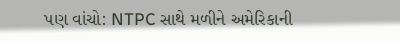પણ વાંચો: NTPC સાથે મળીને અમેરિકાની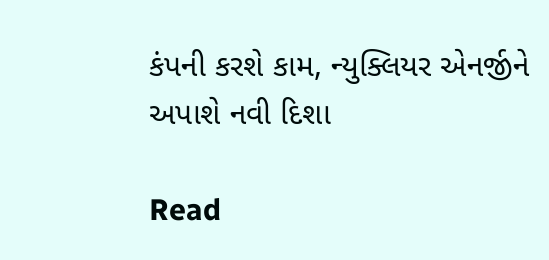કંપની કરશે કામ, ન્યુક્લિયર એનર્જીને અપાશે નવી દિશા

Read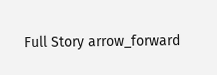Full Story arrow_forward